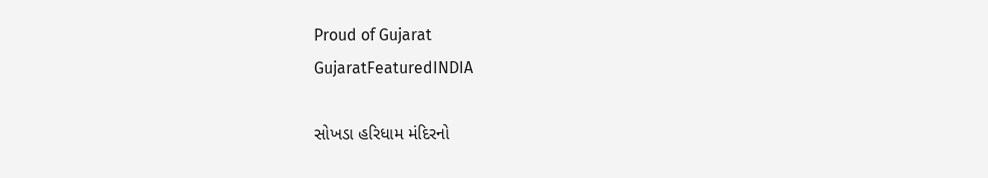Proud of Gujarat
GujaratFeaturedINDIA

સોખડા હરિધામ મંદિરનો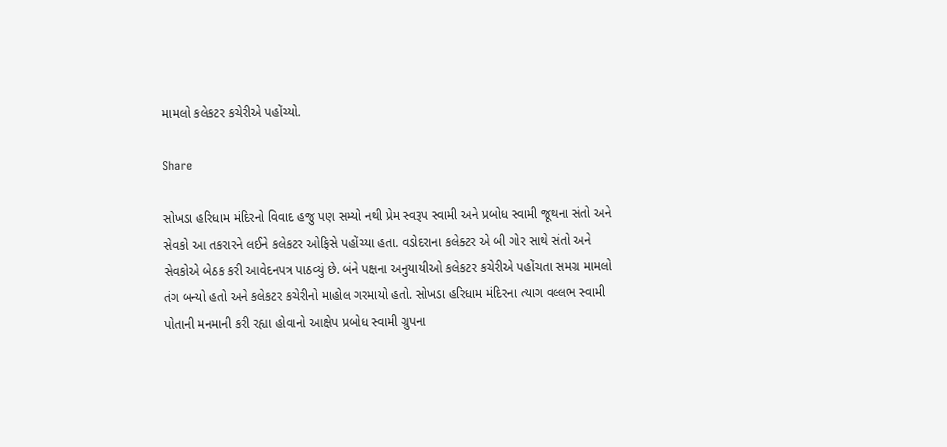મામલો કલેકટર કચેરીએ પહોંચ્યો.

Share

સોખડા હરિધામ મંદિરનો વિવાદ હજુ પણ સમ્યો નથી પ્રેમ સ્વરૂપ સ્વામી અને પ્રબોધ સ્વામી જૂથના સંતો અને સેવકો આ તકરારને લઈને કલેકટર ઓફિસે પહોંચ્યા હતા. વડોદરાના કલેક્ટર એ બી ગોર સાથે સંતો અને સેવકોએ બેઠક કરી આવેદનપત્ર પાઠવ્યું છે. બંને પક્ષના અનુયાયીઓ કલેકટર કચેરીએ પહોંચતા સમગ્ર મામલો તંગ બન્યો હતો અને કલેકટર કચેરીનો માહોલ ગરમાયો હતો. સોખડા હરિધામ મંદિરના ત્યાગ વલ્લભ સ્વામી પોતાની મનમાની કરી રહ્યા હોવાનો આક્ષેપ પ્રબોધ સ્વામી ગ્રુપના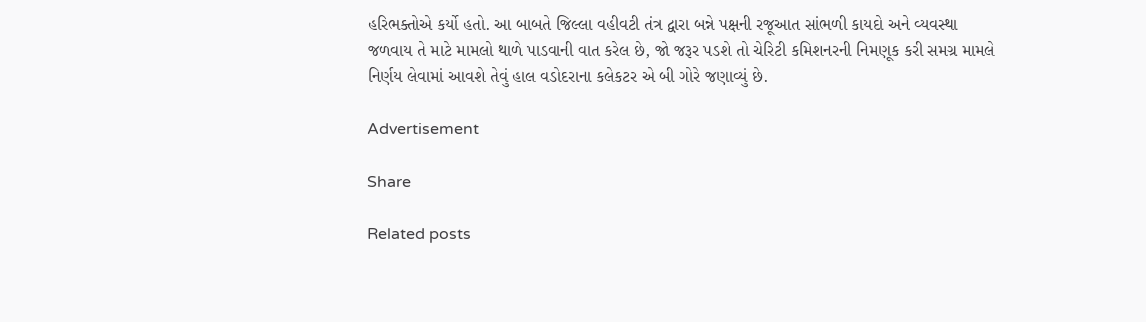હરિભક્તોએ કર્યો હતો. આ બાબતે જિલ્લા વહીવટી તંત્ર દ્વારા બન્ને પક્ષની રજૂઆત સાંભળી કાયદો અને વ્યવસ્થા જળવાય તે માટે મામલો થાળે પાડવાની વાત કરેલ છે, જો જરૂર પડશે તો ચેરિટી કમિશનરની નિમણૂક કરી સમગ્ર મામલે નિર્ણય લેવામાં આવશે તેવું હાલ વડોદરાના કલેકટર એ બી ગોરે જણાવ્યું છે.

Advertisement

Share

Related posts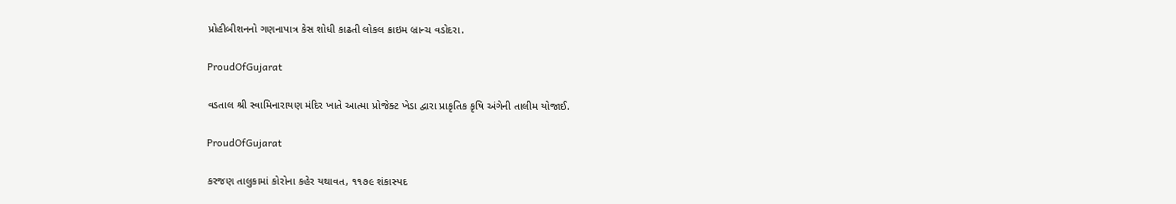પ્રોહીબીશનનો ગણનાપાત્ર કેસ શોધી કાઢતી લોકલ ક્રાઇમ બ્રાન્ચ વડોદરા.

ProudOfGujarat

વડતાલ શ્રી સ્વામિનારાયણ મંદિર ખાતે આત્મા પ્રોજેક્ટ ખેડા દ્વારા પ્રાકૃતિક કૃષિ અંગેની તાલીમ યોજાઈ.

ProudOfGujarat

કરજણ તાલુકામાં કોરોના કહેર યથાવત, ૧૧૭૯ શંકાસ્પદ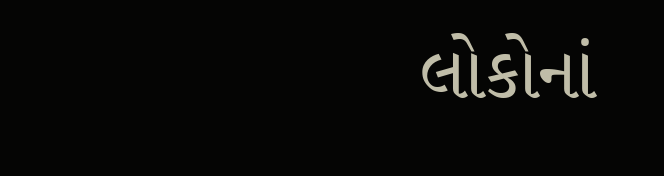લોકોનાં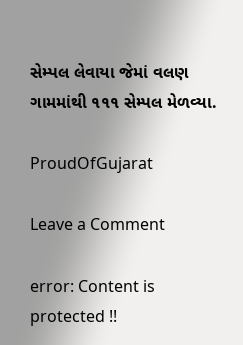સેમ્પલ લેવાયા જેમાં વલણ ગામમાંથી ૧૧૧ સેમ્પલ મેળવ્યા.

ProudOfGujarat

Leave a Comment

error: Content is protected !!